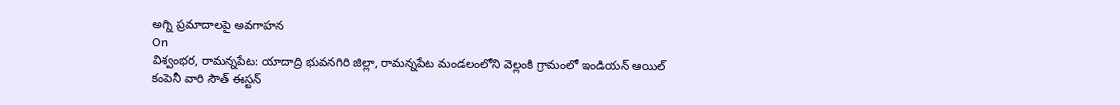అగ్ని ప్రమాదాలపై అవగాహన
On
విశ్వంభర, రామన్నపేట: యాదాద్రి భువనగిరి జిల్లా, రామన్నపేట మండలంలోని వెల్లంకి గ్రామంలో ఇండియన్ ఆయిల్ కంపెనీ వారి సౌత్ ఈస్టన్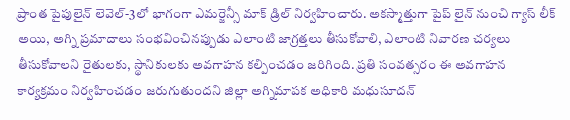ప్రాంత పైపులైన్ లెవెల్-3లో భాగంగా ఎమర్జెన్సీ మాక్ డ్రిల్ నిర్వహించారు. అకస్మాత్తుగా పైప్ లైన్ నుంచి గ్యాస్ లీక్ అయి, అగ్ని ప్రమాదాలు సంభవించినప్పుడు ఎలాంటి జాగ్రత్తలు తీసుకోవాలి, ఎలాంటి నివారణ చర్యలు తీసుకోవాలని రైతులకు, స్థానికులకు అవగాహన కల్పించడం జరిగింది. ప్రతి సంవత్సరం ఈ అవగాహన కార్యక్రమం నిర్వహించడం జరుగుతుందని జిల్లా అగ్నిమాపక అధికారి మధుసూదన్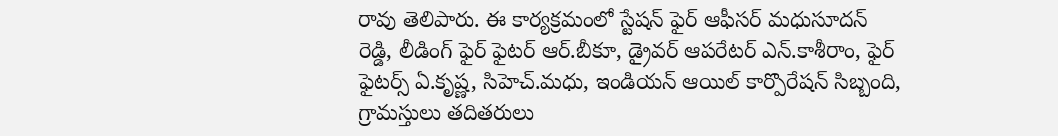రావు తెలిపారు. ఈ కార్యక్రమంలో స్టేషన్ ఫైర్ ఆఫీసర్ మధుసూదన్ రెడ్డి, లీడింగ్ ఫైర్ ఫైటర్ ఆర్.బీకూ, డ్రైవర్ ఆపరేటర్ ఎన్.కాశీరాం, ఫైర్ ఫైటర్స్ ఏ.కృష్ణ, సిహెచ్.మధు, ఇండియన్ ఆయిల్ కార్పొరేషన్ సిబ్బంది, గ్రామస్తులు తదితరులు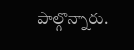పాల్గొన్నారు.